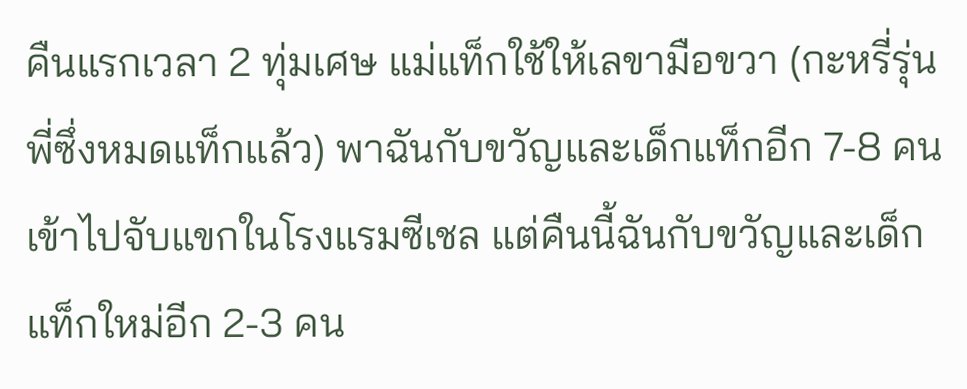คืนแรกเวลา 2 ทุ่มเศษ แม่แท็กใช้ให้เลขามือขวา (กะหรี่รุ่นพี่ซึ่งหมดแท็กแล้ว) พาฉันกับขวัญและเด็กแท็กอีก 7-8 คน เข้าไปจับแขกในโรงแรมซีเชล แต่คืนนี้ฉันกับขวัญและเด็กแท็กใหม่อีก 2-3 คน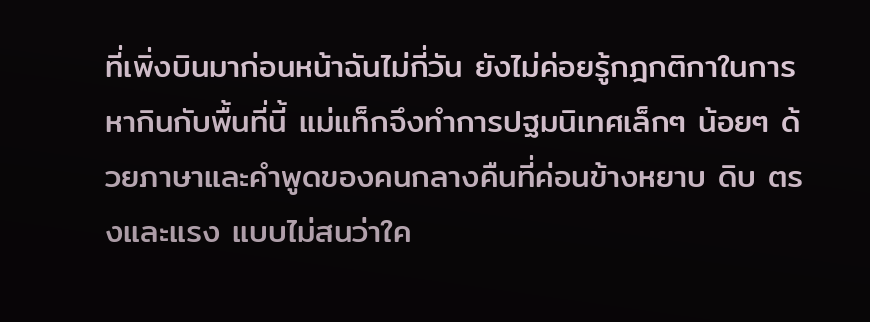ที่เพิ่งบินมาก่อนหน้าฉันไม่กี่วัน ยังไม่ค่อยรู้กฎกติกาในการหากินกับพื้นที่นี้ แม่แท็กจึงทำการปฐมนิเทศเล็กๆ น้อยๆ ด้วยภาษาและคำพูดของคนกลางคืนที่ค่อนข้างหยาบ ดิบ ตรงและแรง แบบไม่สนว่าใค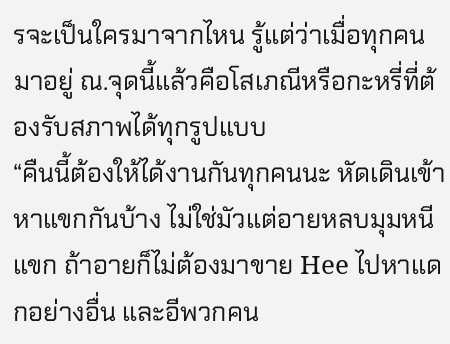รจะเป็นใครมาจากไหน รู้แต่ว่าเมื่อทุกคนมาอยู่ ณ.จุดนี้แล้วคือโสเภณีหรือกะหรี่ที่ต้องรับสภาพได้ทุกรูปแบบ
“คืนนี้ต้องให้ได้งานกันทุกคนนะ หัดเดินเข้าหาแขกกันบ้าง ไม่ใช่มัวแต่อายหลบมุมหนีแขก ถ้าอายก็ไม่ต้องมาขาย Hee ไปหาแดกอย่างอื่น และอีพวกคน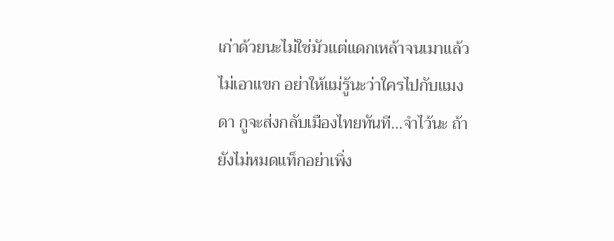เก่าด้วยนะไม่ใช่มัวแต่แดกเหล้าจนเมาแล้วไม่เอาแขก อย่าให้แม่รู้นะว่าใครไปกับแมงดา กูจะส่งกลับเมืองไทยทันที…จำไว้นะ ถ้ายังไม่หมดแท็กอย่าเพิ่ง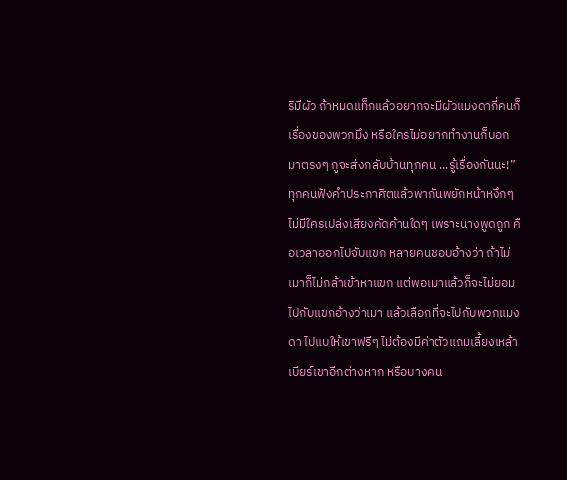ริมีผัว ถ้าหมดแท็กแล้วอยากจะมีผัวแมงดากี่คนก็เรื่องของพวกมึง หรือใครไม่อยากทำงานก็บอกมาตรงๆ กูจะส่งกลับบ้านทุกคน ...รู้เรื่องกันนะ!”
ทุกคนฟังคำประกาศิตแล้วพากันพยักหน้าหงึกๆ ไม่มีใครเปล่งเสียงคัดค้านใดๆ เพราะนางพูดถูก คือเวลาออกไปจับแขก หลายคนชอบอ้างว่า ถ้าไม่เมาก็ไม่กล้าเข้าหาแขก แต่พอเมาแล้วก็จะไม่ยอมไปกับแขกอ้างว่าเมา แล้วเลือกที่จะไปกับพวกแมงดา ไปแบให้เขาฟรีๆ ไม่ต้องมีค่าตัวแถมเลี้ยงเหล้าเบียร์เขาอีกต่างหาก หรือบางคน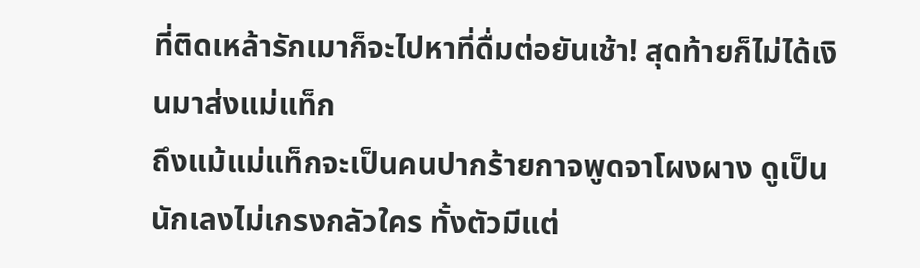ที่ติดเหล้ารักเมาก็จะไปหาที่ดื่มต่อยันเช้า! สุดท้ายก็ไม่ได้เงินมาส่งแม่แท็ก
ถึงแม้แม่แท็กจะเป็นคนปากร้ายกาจพูดจาโผงผาง ดูเป็นนักเลงไม่เกรงกลัวใคร ทั้งตัวมีแต่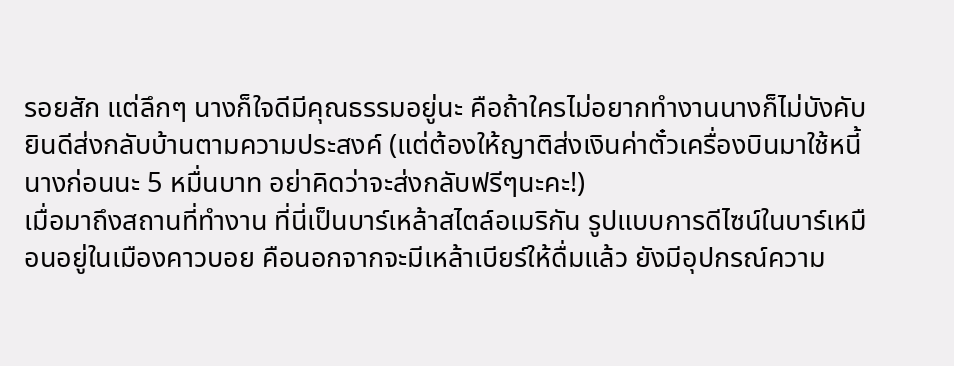รอยสัก แต่ลึกๆ นางก็ใจดีมีคุณธรรมอยู่นะ คือถ้าใครไม่อยากทำงานนางก็ไม่บังคับ ยินดีส่งกลับบ้านตามความประสงค์ (แต่ต้องให้ญาติส่งเงินค่าตั๋วเครื่องบินมาใช้หนี้นางก่อนนะ 5 หมื่นบาท อย่าคิดว่าจะส่งกลับฟรีๆนะคะ!)
เมื่อมาถึงสถานที่ทำงาน ที่นี่เป็นบาร์เหล้าสไตล์อเมริกัน รูปแบบการดีไซน์ในบาร์เหมือนอยู่ในเมืองคาวบอย คือนอกจากจะมีเหล้าเบียร์ให้ดื่มแล้ว ยังมีอุปกรณ์ความ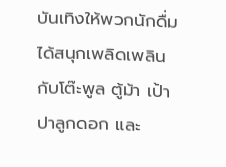บันเทิงให้พวกนักดื่มได้สนุกเพลิดเพลินกับโต๊ะพูล ตู้ม้า เป้าปาลูกดอก และ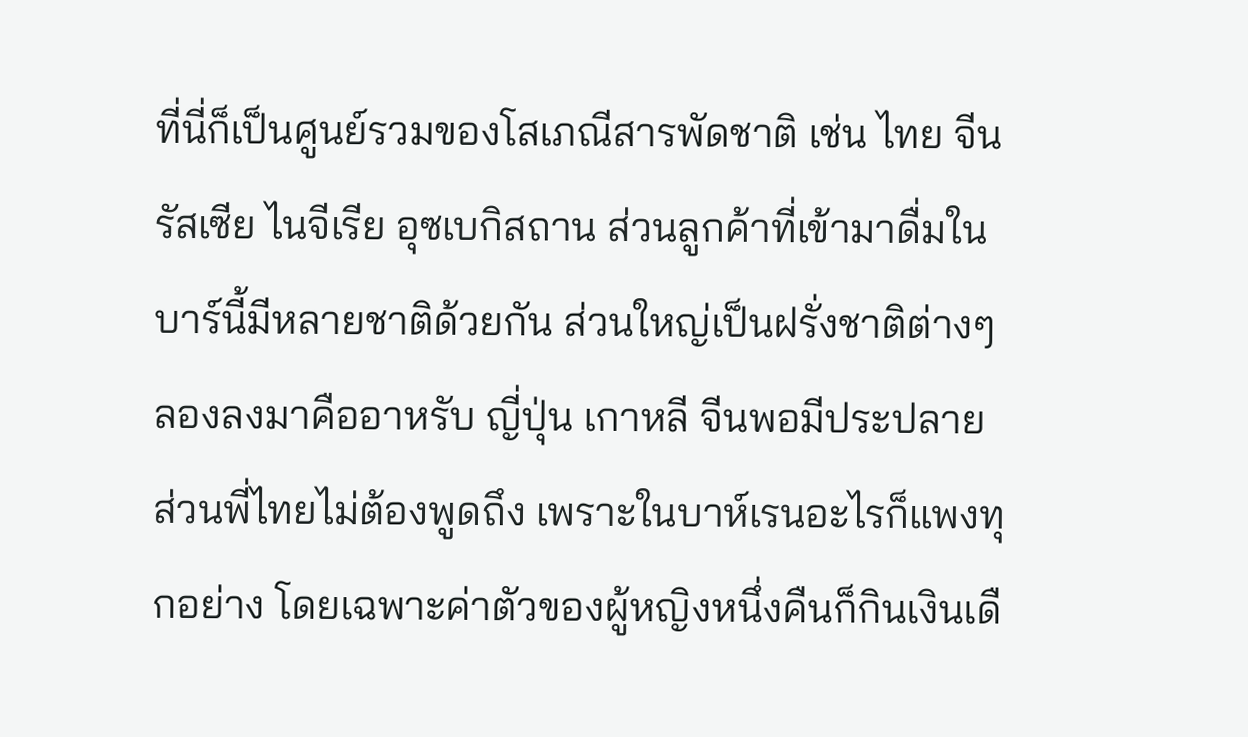ที่นี่ก็เป็นศูนย์รวมของโสเภณีสารพัดชาติ เช่น ไทย จีน รัสเซีย ไนจีเรีย อุซเบกิสถาน ส่วนลูกค้าที่เข้ามาดื่มในบาร์นี้มีหลายชาติด้วยกัน ส่วนใหญ่เป็นฝรั่งชาติต่างๆ ลองลงมาคืออาหรับ ญี่ปุ่น เกาหลี จีนพอมีประปลาย
ส่วนพี่ไทยไม่ต้องพูดถึง เพราะในบาห์เรนอะไรก็แพงทุกอย่าง โดยเฉพาะค่าตัวของผู้หญิงหนึ่งคืนก็กินเงินเดื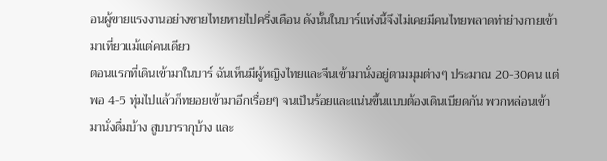อนผู้ขายแรงงานอย่างชายไทยหายไปครึ่งเดือน ดังนั้นในบาร์แห่งนี้จึงไม่เคยมีคนไทยพลาดท่าย่างกายเข้ามาเที่ยวแม้แต่คนเดียว
ตอนแรกที่เดินเข้ามาในบาร์ ฉันเห็นมีผู้หญิงไทยและจีนเข้ามานั่งอยู่ตามมุมต่างๆ ประมาณ 20-30คน แต่พอ 4-5 ทุ่มไปแล้วก็ทยอยเข้ามาอีกเรื่อยๆ จนเป็นร้อยและแน่นขึ้นแบบต้องเดินเบียดกัน พวกหล่อนเข้ามานั่งดื่มบ้าง สูบบารากุบ้าง และ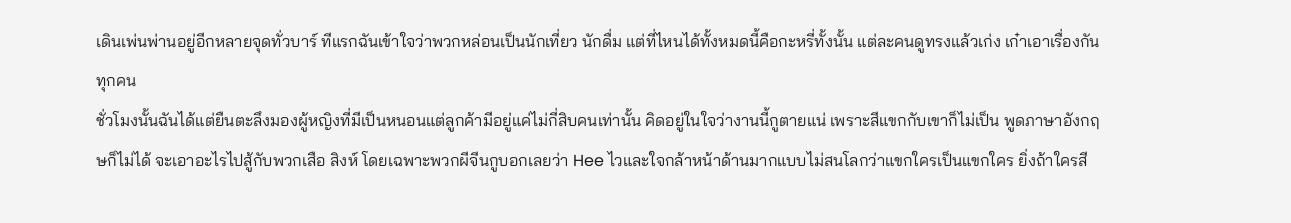เดินเพ่นพ่านอยู่อีกหลายจุดทั่วบาร์ ทีแรกฉันเข้าใจว่าพวกหล่อนเป็นนักเที่ยว นักดื่ม แต่ที่ไหนได้ทั้งหมดนี้คือกะหรี่ทั้งนั้น แต่ละคนดูทรงแล้วเก่ง เก๋าเอาเรื่องกันทุกคน
ชั่วโมงนั้นฉันได้แต่ยืนตะลึงมองผู้หญิงที่มีเป็นหนอนแต่ลูกค้ามีอยู่แค่ไม่กี่สิบคนเท่านั้น คิดอยู่ในใจว่างานนี้กูตายแน่ เพราะสีแขกกับเขาก็ไม่เป็น พูดภาษาอังกฤษก็ไม่ได้ จะเอาอะไรไปสู้กับพวกเสือ สิงห์ โดยเฉพาะพวกผีจีนกูบอกเลยว่า Hee ไวและใจกล้าหน้าด้านมากแบบไม่สนโลกว่าแขกใครเป็นแขกใคร ยิ่งถ้าใครสี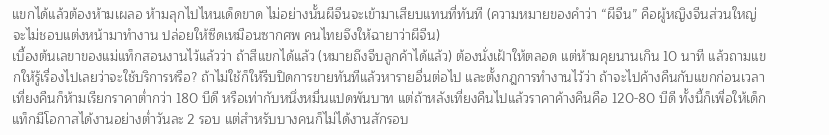แขกได้แล้วต้องห้ามเผลอ ห้ามลุกไปไหนเด็ดขาด ไม่อย่างนั้นผีจีนจะเข้ามาเสียบแทนที่ทันที (ความหมายของคำว่า “ผีจีน” คือผู้หญิงจีนส่วนใหญ่จะไม่ชอบแต่งหน้ามาทำงาน ปล่อยให้ซีดเหมือนซากศพ คนไทยจึงให้ฉายาว่าผีจีน)
เบื้องต้นเลขาของแม่แท็กสอนงานไว้แล้วว่า ถ้าสีแขกได้แล้ว (หมายถึงจีบลูกค้าได้แล้ว) ต้องนั่งเฝ้าให้ตลอด แต่ห้ามคุยนานเกิน 10 นาที แล้วถามแขกให้รู้เรื่องไปเลยว่าจะใช้บริการหรือ? ถ้าไม่ใช้ก็ให้รีบปิดการขายทันทีแล้วหารายอื่นต่อไป และตั้งกฎการทำงานไว้ว่า ถ้าจะไปค้างคืนกับแขกก่อนเวลาเที่ยงคืนก็ห้ามเรียกราคาต่ำกว่า 180 บีดี หรือเท่ากับหนึ่งหมื่นแปดพันบาท แต่ถ้าหลังเที่ยงคืนไปแล้วราคาค้างคืนคือ 120-80 บีดี ทั้งนี้ก็เพื่อให้เด็กแท็กมีโอกาสได้งานอย่างต่ำวันละ 2 รอบ แต่สำหรับบางคนก็ไม่ได้งานสักรอบ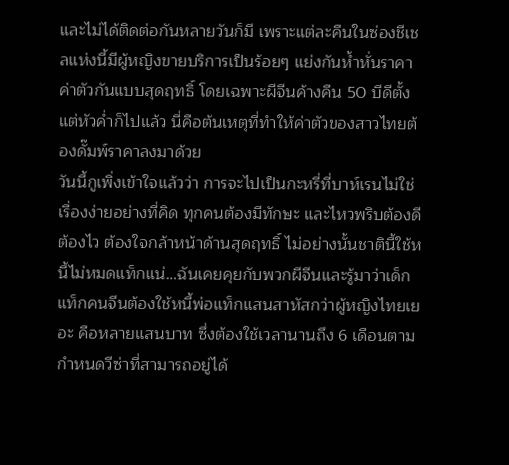และไม่ได้ติดต่อกันหลายวันก็มี เพราะแต่ละคืนในซ่องชีเชลแห่งนี้มีผู้หญิงขายบริการเป็นร้อยๆ แย่งกันห้ำหั่นราคาค่าตัวกันแบบสุดฤทธิ์ โดยเฉพาะผีจีนค้างคืน 50 บีดีตั้งแต่หัวค่ำก็ไปแล้ว นี่คือต้นเหตุที่ทำให้ค่าตัวของสาวไทยต้องดั๊มพ์ราคาลงมาด้วย
วันนี้กูเพิ่งเข้าใจแล้วว่า การจะไปเป็นกะหรี่ที่บาห์เรนไม่ใช่เรื่องง่ายอย่างที่คิด ทุกคนต้องมีทักษะ และไหวพริบต้องดี ต้องไว ต้องใจกล้าหน้าด้านสุดฤทธิ์ ไม่อย่างนั้นชาตินี้ใช้หนี้ไม่หมดแท็กแน่…ฉันเคยคุยกับพวกผีจีนและรู้มาว่าเด็กแท็กคนจีนต้องใช้หนี้พ่อแท็กแสนสาหัสกว่าผู้หญิงไทยเยอะ คือหลายแสนบาท ซึ่งต้องใช้เวลานานถึง 6 เดือนตามกำหนดวีซ่าที่สามารถอยู่ได้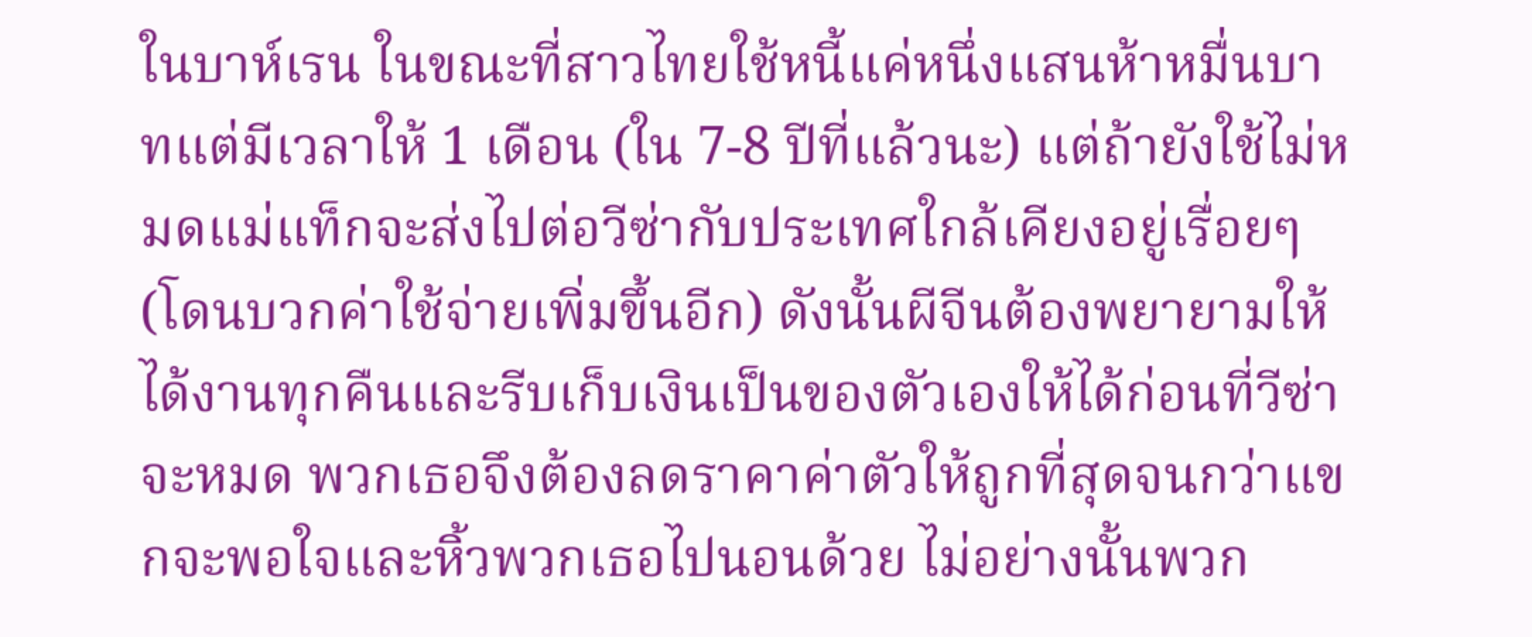ในบาห์เรน ในขณะที่สาวไทยใช้หนี้แค่หนึ่งแสนห้าหมื่นบาทแต่มีเวลาให้ 1 เดือน (ใน 7-8 ปีที่แล้วนะ) แต่ถ้ายังใช้ไม่หมดแม่แท็กจะส่งไปต่อวีซ่ากับประเทศใกล้เคียงอยู่เรื่อยๆ (โดนบวกค่าใช้จ่ายเพิ่มขึ้นอีก) ดังนั้นผีจีนต้องพยายามให้ได้งานทุกคืนและรีบเก็บเงินเป็นของตัวเองให้ได้ก่อนที่วีซ่าจะหมด พวกเธอจึงต้องลดราคาค่าตัวให้ถูกที่สุดจนกว่าแขกจะพอใจและหิ้วพวกเธอไปนอนด้วย ไม่อย่างนั้นพวก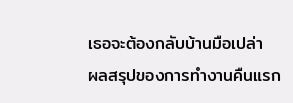เธอจะต้องกลับบ้านมือเปล่า
ผลสรุปของการทำงานคืนแรก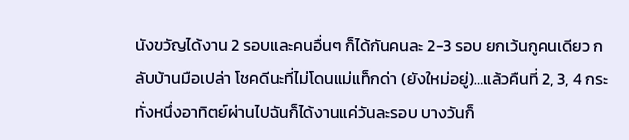นังขวัญได้งาน 2 รอบและคนอื่นๆ ก็ได้กันคนละ 2-3 รอบ ยกเว้นกูคนเดียว กลับบ้านมือเปล่า โชคดีนะที่ไม่โดนแม่แท็กด่า (ยังใหม่อยู่)…แล้วคืนที่ 2, 3, 4 กระทั่งหนึ่งอาทิตย์ผ่านไปฉันก็ได้งานแค่วันละรอบ บางวันก็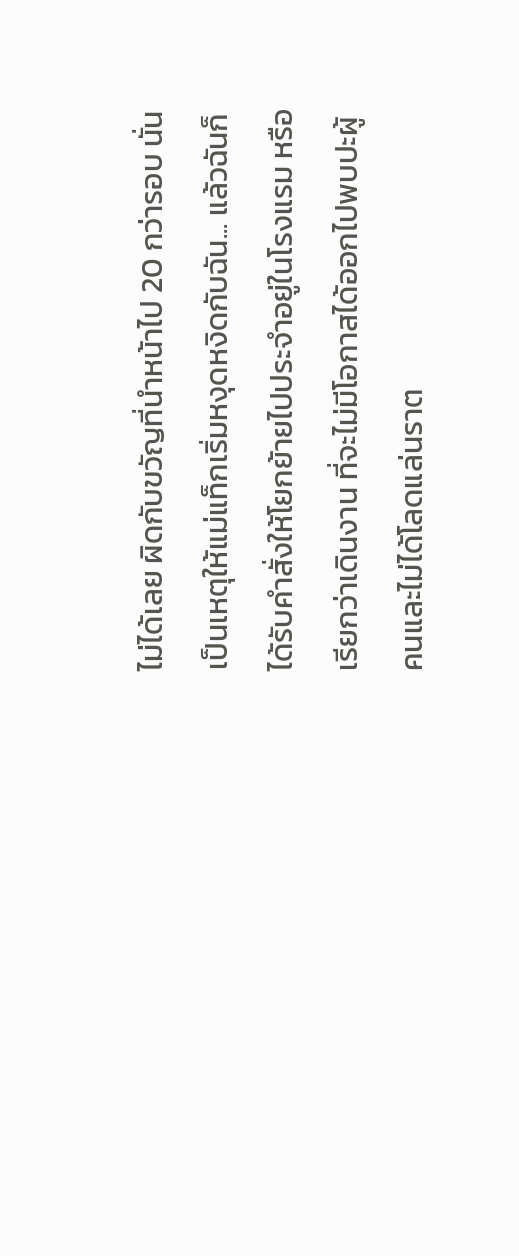ไม่ได้เลย ผิดกับขวัญที่นำหน้าไป 20 กว่ารอบ นั่นเป็นเหตุให้แม่แท็กเริ่มหงุดหงิดกับฉัน... แล้วฉันก็ได้รับคำสั่งให้โยกย้ายไปประจำอยู่ในโรงแรม หรือเรียกว่าเดินงาน ที่จะไม่มีโอกาสได้ออกไปพบปะผู้คนและไม่ได้โลดแล่นราต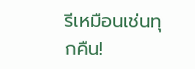รีเหมือนเช่นทุกคืน!